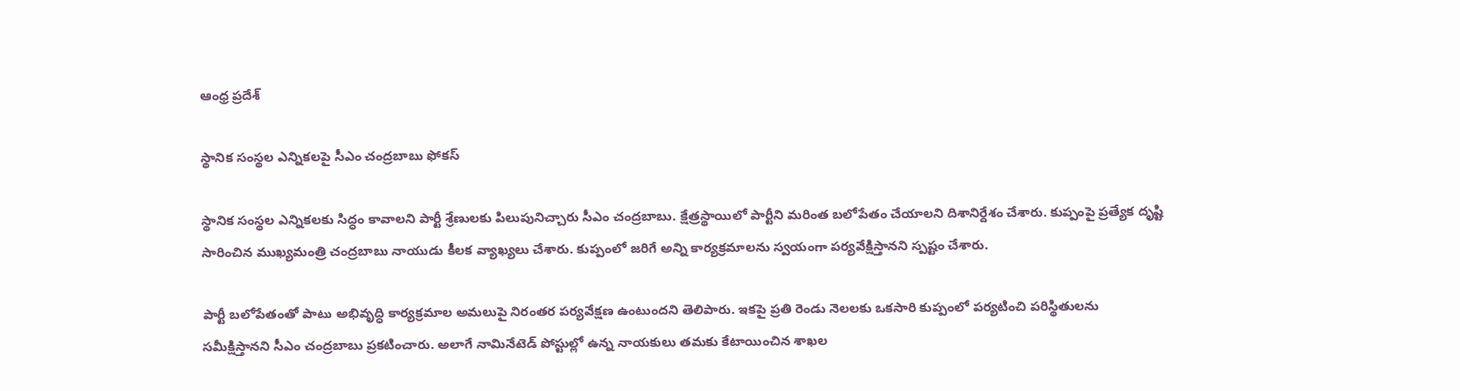ఆంధ్ర ప్రదేశ్

స్థానిక సంస్థల ఎన్నికలపై సీఎం చంద్రబాబు ఫోకస్

స్థానిక సంస్థల ఎన్నికలకు సిద్ధం కావాలని పార్టీ శ్రేణులకు పిలుపునిచ్చారు సీఎం చంద్రబాబు. క్షేత్రస్థాయిలో పార్టీని మరింత బలోపేతం చేయాలని దిశానిర్దేశం చేశారు. కుప్పంపై ప్రత్యేక దృష్టి సారించిన ముఖ్యమంత్రి చంద్రబాబు నాయుడు కీలక వ్యాఖ్యలు చేశారు. కుప్పంలో జరిగే అన్ని కార్యక్రమాలను స్వయంగా పర్యవేక్షిస్తానని స్పష్టం చేశారు.

పార్టీ బలోపేతంతో పాటు అభివృద్ధి కార్యక్రమాల అమలుపై నిరంతర పర్యవేక్షణ ఉంటుందని తెలిపారు. ఇకపై ప్రతి రెండు నెలలకు ఒకసారి కుప్పంలో పర్యటించి పరిస్థితులను సమీక్షిస్తానని సీఎం చంద్రబాబు ప్రకటించారు. అలాగే నామినేటెడ్ పోస్టుల్లో ఉన్న నాయకులు తమకు కేటాయించిన శాఖల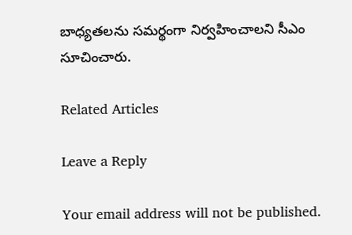బాధ్యతలను సమర్థంగా నిర్వహించాలని సీఎం సూచించారు.

Related Articles

Leave a Reply

Your email address will not be published.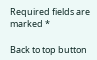Required fields are marked *

Back to top button